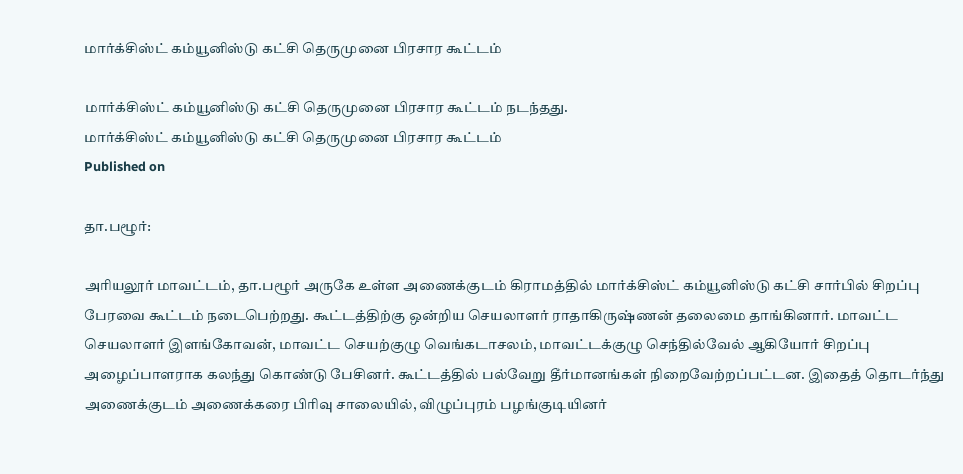மார்க்சிஸ்ட் கம்யூனிஸ்டு கட்சி தெருமுனை பிரசார கூட்டம்

மார்க்சிஸ்ட் கம்யூனிஸ்டு கட்சி தெருமுனை பிரசார கூட்டம் நடந்தது.
மார்க்சிஸ்ட் கம்யூனிஸ்டு கட்சி தெருமுனை பிரசார கூட்டம்
Published on

தா.பழூர்:

அரியலூர் மாவட்டம், தா.பழூர் அருகே உள்ள அணைக்குடம் கிராமத்தில் மார்க்சிஸ்ட் கம்யூனிஸ்டு கட்சி சார்பில் சிறப்பு பேரவை கூட்டம் நடைபெற்றது. கூட்டத்திற்கு ஒன்றிய செயலாளர் ராதாகிருஷ்ணன் தலைமை தாங்கினார். மாவட்ட செயலாளர் இளங்கோவன், மாவட்ட செயற்குழு வெங்கடாசலம், மாவட்டக்குழு செந்தில்வேல் ஆகியோர் சிறப்பு அழைப்பாளராக கலந்து கொண்டு பேசினர். கூட்டத்தில் பல்வேறு தீர்மானங்கள் நிறைவேற்றப்பட்டன. இதைத் தொடர்ந்து அணைக்குடம் அணைக்கரை பிரிவு சாலையில், விழுப்புரம் பழங்குடியினர்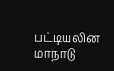பட்டியலின மாநாடு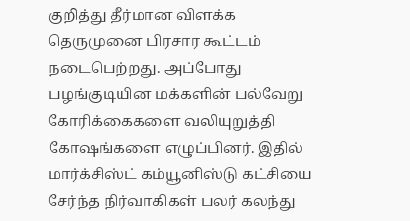குறித்து தீர்மான விளக்க தெருமுனை பிரசார கூட்டம் நடைபெற்றது. அப்போது பழங்குடியின மக்களின் பல்வேறு கோரிக்கைகளை வலியுறுத்தி கோஷங்களை எழுப்பினர். இதில் மார்க்சிஸ்ட் கம்யூனிஸ்டு கட்சியை சேர்ந்த நிர்வாகிகள் பலர் கலந்து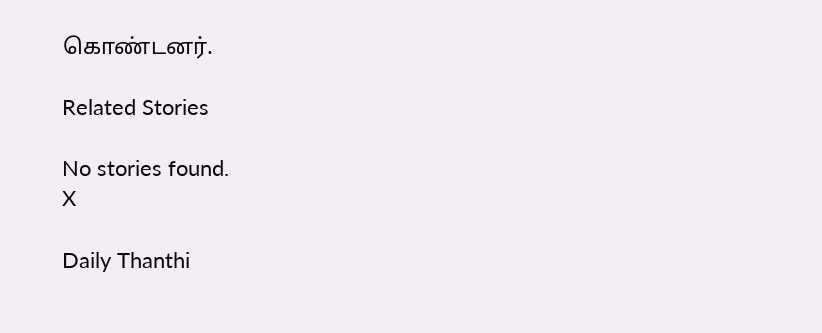கொண்டனர்.

Related Stories

No stories found.
X

Daily Thanthi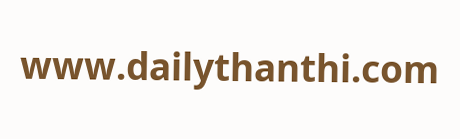www.dailythanthi.com